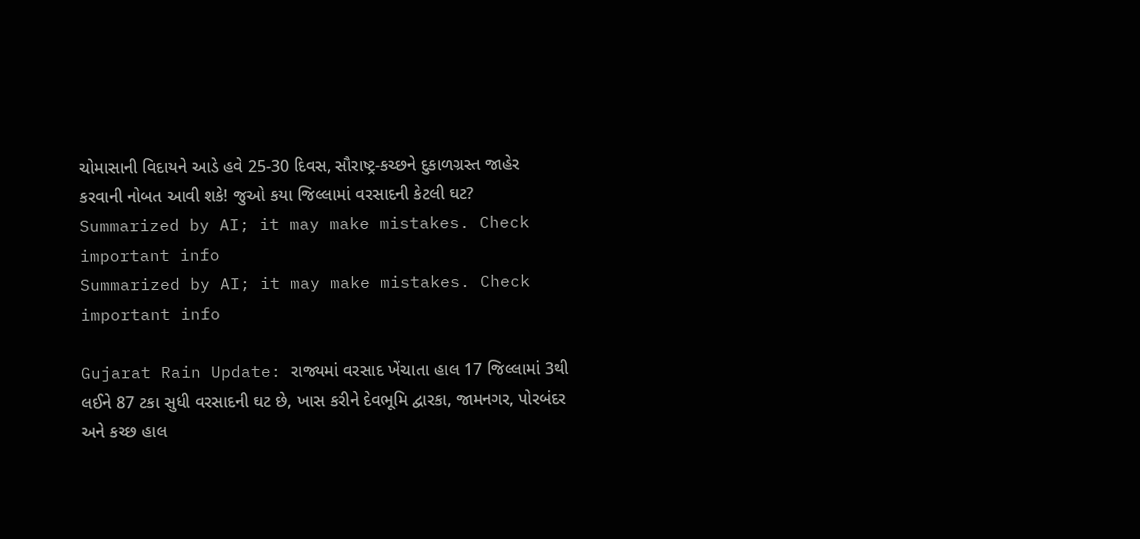ચોમાસાની વિદાયને આડે હવે 25-30 દિવસ, સૌરાષ્ટ્ર-કચ્છને દુકાળગ્રસ્ત જાહેર કરવાની નોબત આવી શકે! જુઓ કયા જિલ્લામાં વરસાદની કેટલી ઘટ?
Summarized by AI; it may make mistakes. Check important info
Summarized by AI; it may make mistakes. Check important info

Gujarat Rain Update: રાજ્યમાં વરસાદ ખેંચાતા હાલ 17 જિલ્લામાં 3થી લઈને 87 ટકા સુધી વરસાદની ઘટ છે, ખાસ કરીને દેવભૂમિ દ્વારકા, જામનગર, પોરબંદર અને કચ્છ હાલ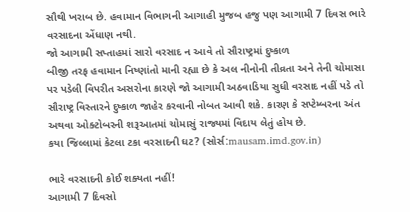સૌથી ખરાબ છે. હવામાન વિભાગની આગાહી મુજબ હજુ પણ આગામી 7 દિવસ ભારે વરસાદના એંધાણ નથી.
જો આગામી સપ્તાહમાં સારો વરસાદ ન આવે તો સૌરાષ્ટ્રમાં દુષ્કાળ
બીજી તરફ હવામાન નિષ્ણાંતો માની રહ્યા છે કે અલ નીનોની તીવ્રતા અને તેની ચોમાસા પર પડેલી વિપરીત અસરોના કારણે જો આગામી અઠવાડિયા સુધી વરસાદ નહીં પડે તો સૌરાષ્ટ્ર વિસ્તારને દુષ્કાળ જાહેર કરવાની નોબત આવી શકે. કારણ કે સપ્ટેમ્બરના અંત અથવા ઓક્ટોબરની શરૂઆતમાં ચોમાસું રાજ્યમાં વિદાય લેતું હોય છે.
કયા જિલ્લામાં કેટલા ટકા વરસાદની ઘટ? (સોર્સ:mausam.imd.gov.in)

ભારે વરસાદની કોઈ શક્યતા નહીં!
આગામી 7 દિવસો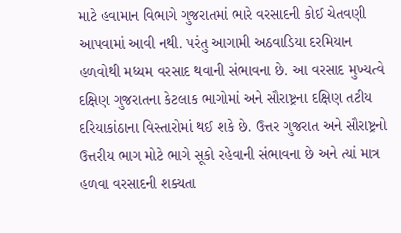માટે હવામાન વિભાગે ગુજરાતમાં ભારે વરસાદની કોઈ ચેતવણી આપવામાં આવી નથી. પરંતુ આગામી અઠવાડિયા દરમિયાન હળવોથી મધ્યમ વરસાદ થવાની સંભાવના છે. આ વરસાદ મુખ્યત્વે દક્ષિણ ગુજરાતના કેટલાક ભાગોમાં અને સૌરાષ્ટ્રના દક્ષિણ તટીય દરિયાકાંઠાના વિસ્તારોમાં થઈ શકે છે. ઉત્તર ગુજરાત અને સૌરાષ્ટ્રનો ઉત્તરીય ભાગ મોટે ભાગે સૂકો રહેવાની સંભાવના છે અને ત્યાં માત્ર હળવા વરસાદની શક્યતા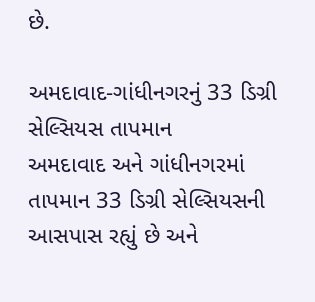છે.

અમદાવાદ-ગાંધીનગરનું 33 ડિગ્રી સેલ્સિયસ તાપમાન
અમદાવાદ અને ગાંધીનગરમાં તાપમાન 33 ડિગ્રી સેલ્સિયસની આસપાસ રહ્યું છે અને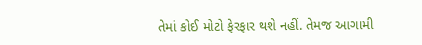તેમાં કોઈ મોટો ફેરફાર થશે નહીં. તેમજ આગામી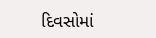દિવસોમાં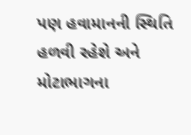પણ હવામાનની સ્થિતિ હળવી રહેશે અને મોટાભાગના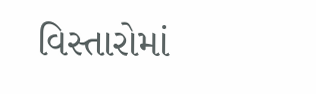વિસ્તારોમાં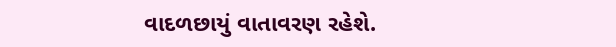વાદળછાયું વાતાવરણ રહેશે.